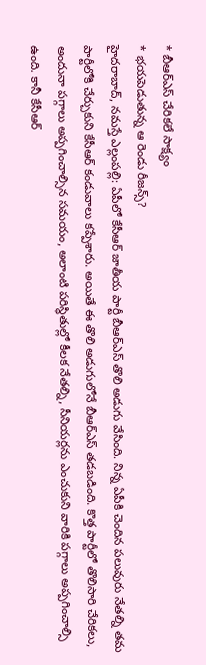* బీఆర్ఎస్ చేరికలే సాక్ష్యం
* భయపెడుతున్న ఆ రెండు రీజన్స్?
హైదరాబాద్, నమస్తే ఎల్లంపల్లి: ఏపీలో కేసీఆర్ జాతీయ పార్టీ బీఆర్ఎస్ తొలి అడుగు వేసింది. నిన్న ఏపీకి చెందిన పలువురు నేతల్ని తమ పార్టీలోకి చేర్చుకుని కేసీఆర్ కండువాలు కప్పేశారు. అయితే ఈ తొలి అడుగులోనే బీఆర్ఎస్ తడబడింది. కొత్త పార్టీలో తొలిసారి చేరికలు, అందునా పగ్గాలు అప్పగించాల్సిన సమయం, అలాంటి పరిస్ధితుల్లో కీలక నేతల్ని, సీనియర్లను ఎంచుకుని వారికి పగ్గాలు అప్పగించాల్సి ఉంది. కానీ కేసీఆర్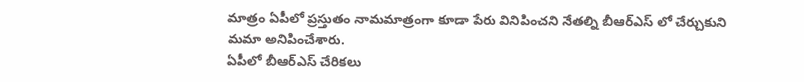మాత్రం ఏపీలో ప్రస్తుతం నామమాత్రంగా కూడా పేరు వినిపించని నేతల్ని బీఆర్ఎస్ లో చేర్చుకుని మమా అనిపించేశారు.
ఏపీలో బీఆర్ఎస్ చేరికలు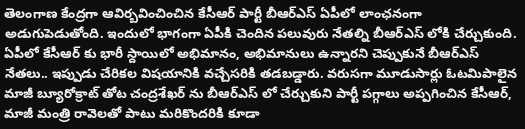తెలంగాణ కేంద్రగా ఆవిర్బవించించిన కేసీఆర్ పార్టీ బీఆర్ఎస్ ఏపీలో లాంఛనంగా అడుగుపెడుతోంది. ఇందులో భాగంగా ఏపీకి చెందిన పలువురు నేతల్ని బీఆర్ఎస్ లోకి చేర్చుకుంది. ఏపీలో కేసీఆర్ కు భారీ స్దాయిలో అభిమానం, అభిమానులు ఉన్నారని చెప్పుకునే బీఆర్ఎస్ నేతలు.. ఇప్పుడు చేరికల విషయానికి వచ్చేసరికి తడబడ్డారు. వరుసగా మూడుసార్లు ఓటమిపాలైన మాజీ బ్యూరోక్రాట్ తోట చంద్రశేఖర్ ను బీఆర్ఎస్ లో చేర్చుకుని పార్టీ పగ్గాలు అప్పగించిన కేసీఆర్, మాజీ మంత్రి రావెలతో పాటు మరికొందరికి కూడా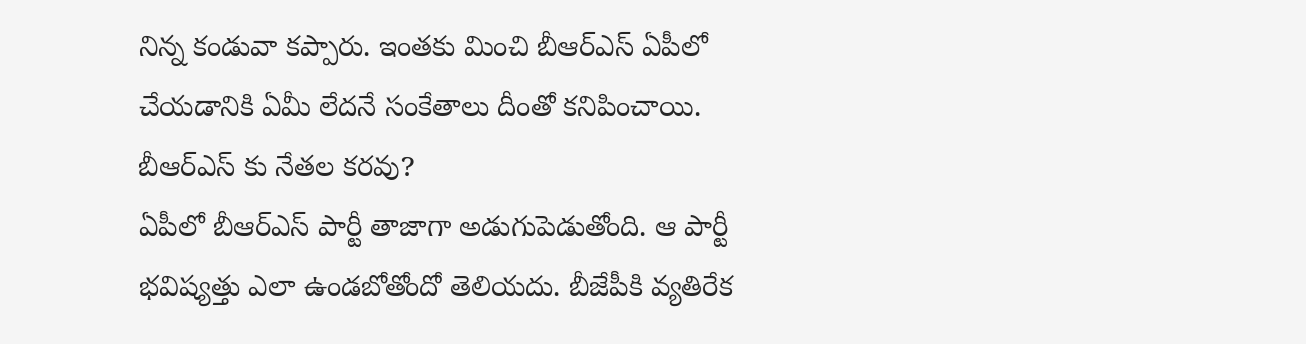నిన్న కండువా కప్పారు. ఇంతకు మించి బీఆర్ఎస్ ఏపీలో చేయడానికి ఏమీ లేదనే సంకేతాలు దీంతో కనిపించాయి.
బీఆర్ఎస్ కు నేతల కరవు?
ఏపీలో బీఆర్ఎస్ పార్టీ తాజాగా అడుగుపెడుతోంది. ఆ పార్టీ భవిష్యత్తు ఎలా ఉండబోతోందో తెలియదు. బీజేపీకి వ్యతిరేక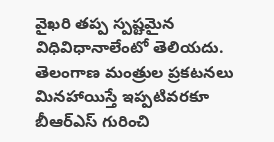వైఖరి తప్ప స్పష్టమైన విధివిధానాలేంటో తెలియదు. తెలంగాణ మంత్రుల ప్రకటనలు మినహాయిస్తే ఇప్పటివరకూ బీఆర్ఎస్ గురించి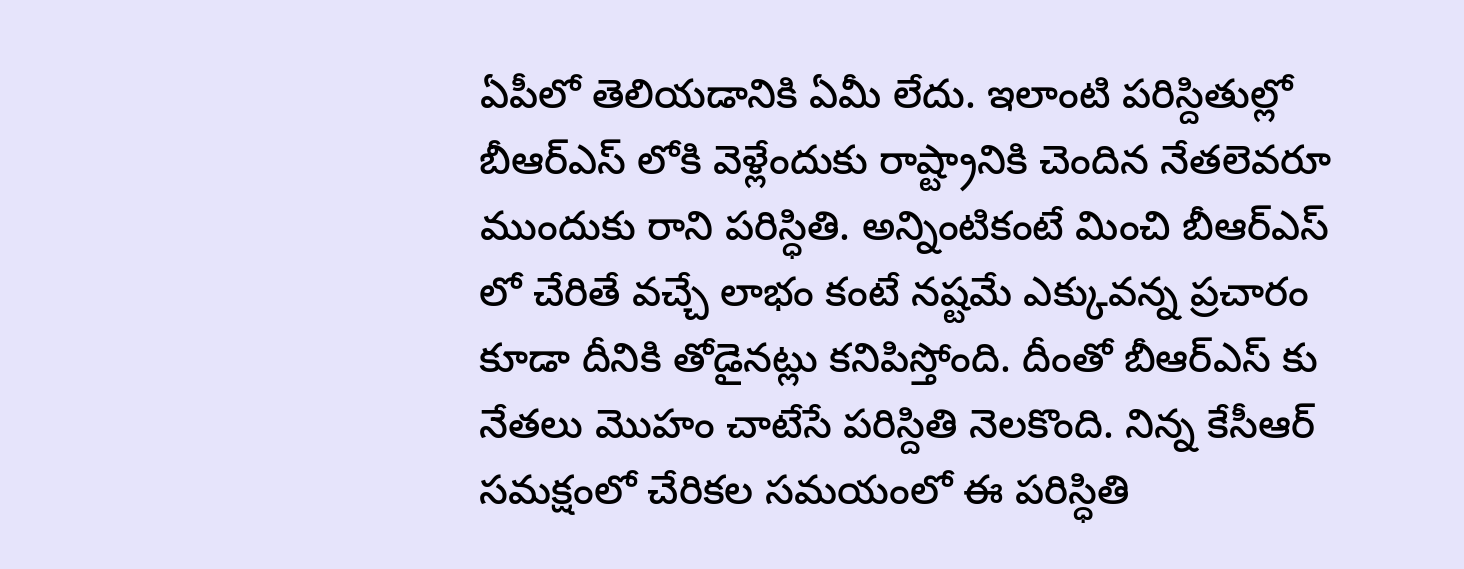ఏపీలో తెలియడానికి ఏమీ లేదు. ఇలాంటి పరిస్దితుల్లో బీఆర్ఎస్ లోకి వెళ్లేందుకు రాష్ట్రానికి చెందిన నేతలెవరూ ముందుకు రాని పరిస్ధితి. అన్నింటికంటే మించి బీఆర్ఎస్ లో చేరితే వచ్చే లాభం కంటే నష్టమే ఎక్కువన్న ప్రచారం కూడా దీనికి తోడైనట్లు కనిపిస్తోంది. దీంతో బీఆర్ఎస్ కు నేతలు మొహం చాటేసే పరిస్దితి నెలకొంది. నిన్న కేసీఆర్ సమక్షంలో చేరికల సమయంలో ఈ పరిస్ధితి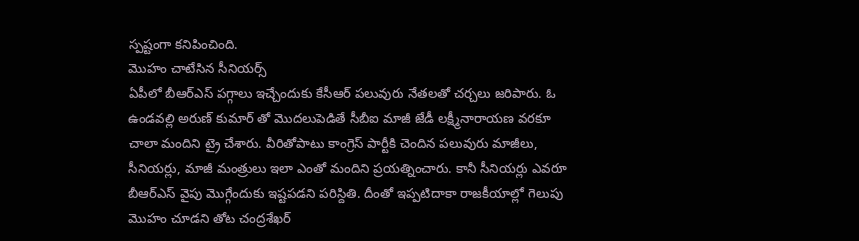స్పష్టంగా కనిపించింది.
మొహం చాటేసిన సీనియర్స్
ఏపీలో బీఆర్ఎస్ పగ్గాలు ఇచ్చేందుకు కేసీఆర్ పలువురు నేతలతో చర్చలు జరిపారు. ఓ ఉండవల్లి అరుణ్ కుమార్ తో మొదలుపెడితే సీబీఐ మాజీ జేడీ లక్ష్మీనారాయణ వరకూ చాలా మందిని ట్రై చేశారు. వీరితోపాటు కాంగ్రెస్ పార్టీకి చెందిన పలువురు మాజీలు, సీనియర్లు, మాజీ మంత్రులు ఇలా ఎంతో మందిని ప్రయత్నించారు. కానీ సీనియర్లు ఎవరూ బీఆర్ఎస్ వైపు మొగ్గేందుకు ఇష్టపడని పరిస్దితి. దీంతో ఇప్పటిదాకా రాజకీయాల్లో గెలుపు మొహం చూడని తోట చంద్రశేఖర్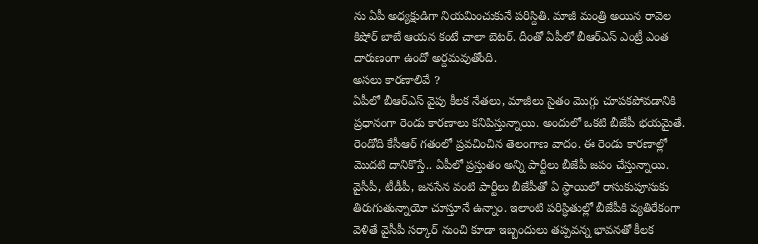ను ఏపీ అధ్యక్షుడిగా నియమించుకునే పరిస్దితి. మాజీ మంత్రి అయిన రావెల కిషోర్ బాబే ఆయన కంటే చాలా బెటర్. దీంతో ఏపీలో బీఆర్ఎస్ ఎంట్రీ ఎంత దారుణంగా ఉందో అర్దమవుతోంది.
అసలు కారణాలివే ?
ఏపీలో బీఆర్ఎస్ వైపు కీలక నేతలు, మాజీలు సైతం మొగ్గు చూపకపోవడానికి ప్రధానంగా రెండు కారణాలు కనిపిస్తున్నాయి. అందులో ఒకటి బీజేపీ భయమైతే. రెండోది కేసీఆర్ గతంలో ప్రవచించిన తెలంగాణ వాదం. ఈ రెండు కారణాల్లో మొదటి దానికొస్తే.. ఏపీలో ప్రస్తుతం అన్ని పార్టీలు బీజేపీ జపం చేస్తున్నాయి. వైసీపీ, టీడీపీ, జనసేన వంటి పార్టీలు బీజేపీతో ఏ స్ధాయిలో రాసుకుపూసుకు తిరుగుతున్నాయో చూస్తూనే ఉన్నాం. ఇలాంటి పరిస్ధితుల్లో బీజేపీకి వ్యతిరేకంగా వెళితే వైసీపీ సర్కార్ నుంచి కూడా ఇబ్బందులు తప్పవన్న భావనతో కీలక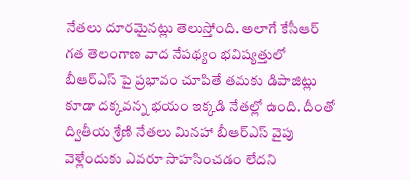నేతలు దూరమైనట్లు తెలుస్తోంది. అలాగే కేసీఆర్ గత తెలంగాణ వాద నేపథ్యం భవిష్యత్తులో బీఆర్ఎస్ పై ప్రభావం చూపితే తమకు డిపాజిట్లు కూడా దక్కవన్న భయం ఇక్కడి నేతల్లో ఉంది. దీంతో ద్వితీయ శ్రేణి నేతలు మినహా బీఆర్ఎస్ వైపు వెళ్లేందుకు ఎవరూ సాహసించడం లేదని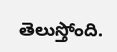తెలుస్తోంది.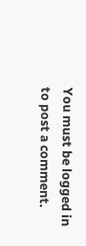You must be logged in to post a comment.